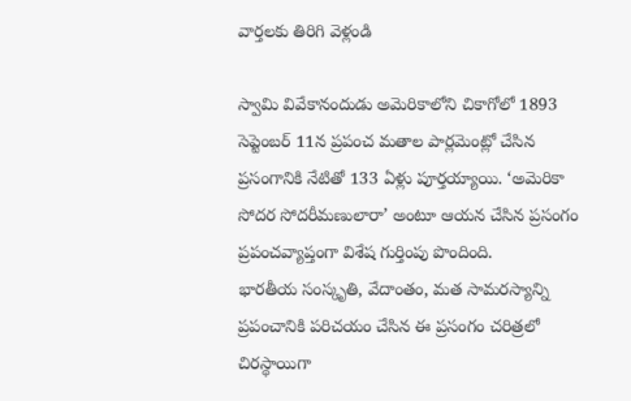వార్తలకు తిరిగి వెళ్లండి

స్వామి వివేకానందుడు అమెరికాలోని చికాగోలో 1893 సెప్టెంబర్ 11న ప్రపంచ మతాల పార్లమెంట్లో చేసిన ప్రసంగానికి నేటితో 133 ఏళ్లు పూర్తయ్యాయి. ‘అమెరికా సోదర సోదరీమణులారా’ అంటూ ఆయన చేసిన ప్రసంగం ప్రపంచవ్యాప్తంగా విశేష గుర్తింపు పొందింది.
భారతీయ సంస్కృతి, వేదాంతం, మత సామరస్యాన్ని ప్రపంచానికి పరిచయం చేసిన ఈ ప్రసంగం చరిత్రలో చిరస్థాయిగా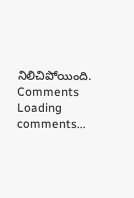నిలిచిపోయింది.
Comments
Loading comments...